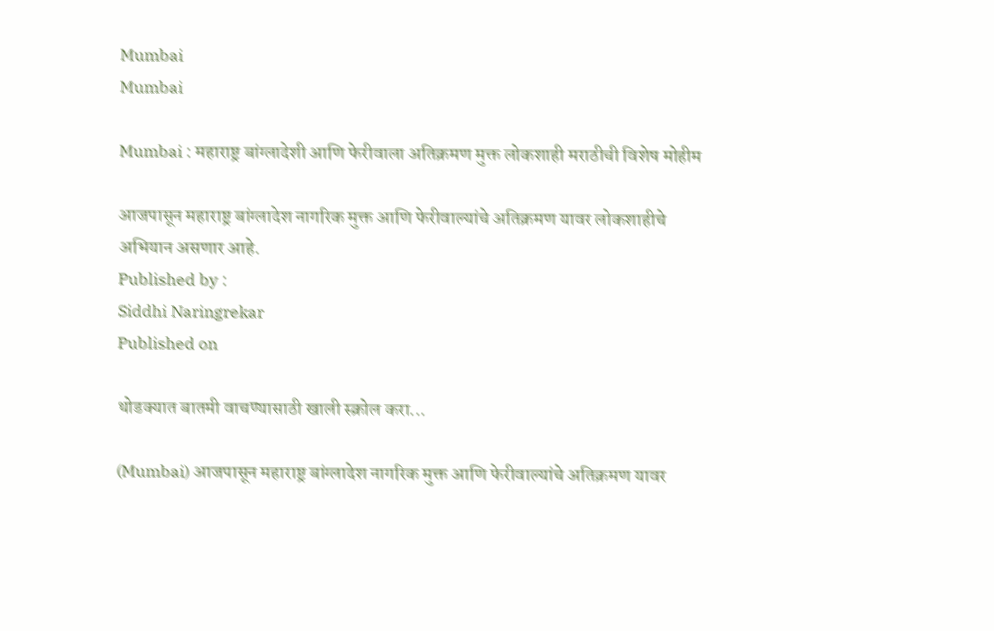Mumbai
Mumbai

Mumbai : महाराष्ट्र बांग्लादेशी आणि फेरीवाला अतिक्रमण मुक्त लोकशाही मराठीची विशेष मोहीम

आजपासून महाराष्ट्र बांग्लादेश नागरिक मुक्त आणि फेरीवाल्यांचे अतिक्रमण यावर लोकशाहीचे अभियान असणार आहे.
Published by :
Siddhi Naringrekar
Published on

थोडक्यात बातमी वाचण्यासाठी खाली स्क्रोल करा...

(Mumbai) आजपासून महाराष्ट्र बांग्लादेश नागरिक मुक्त आणि फेरीवाल्यांचे अतिक्रमण यावर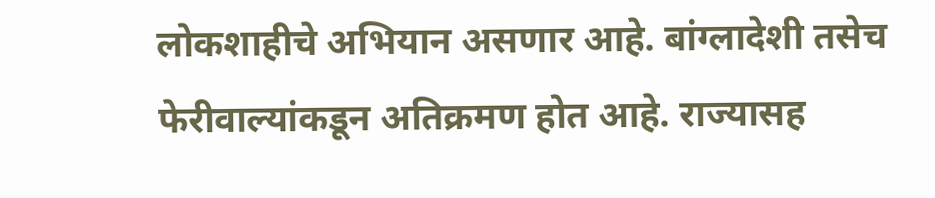लोकशाहीचे अभियान असणार आहे. बांग्लादेशी तसेच फेरीवाल्यांकडून अतिक्रमण होत आहे. राज्यासह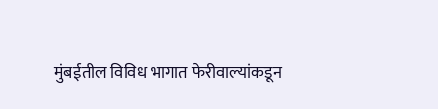मुंबईतील विविध भागात फेरीवाल्यांकडून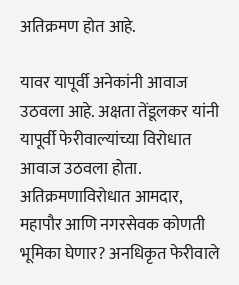अतिक्रमण होत आहे.

यावर यापूर्वी अनेकांनी आवाज उठवला आहे. अक्षता तेंडूलकर यांनी यापूर्वी फेरीवाल्यांच्या विरोधात आवाज उठवला होता. अतिक्रमणाविरोधात आमदार, महापौर आणि नगरसेवक कोणती भूमिका घेणार? अनधिकृत फेरीवाले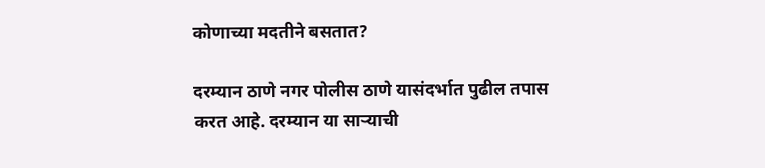कोणाच्या मदतीने बसतात?

दरम्यान ठाणे नगर पोलीस ठाणे यासंदर्भात पुढील तपास करत आहे. दरम्यान या साऱ्याची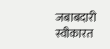जबाबदारी स्वीकारत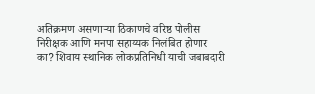अतिक्रमण असणाऱ्या ठिकाणचे वरिष्ठ पोलीस निरीक्षक आणि मनपा सहाय्यक निलंबित होणार का? शिवाय स्थानिक लोकप्रतिनिधी याची जबाबदारी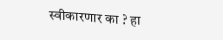स्वीकारणार का ? हा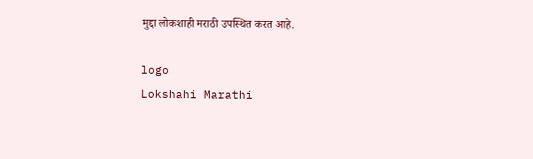मुद्दा लोकशाही मराठी उपस्थित करत आहे.

logo
Lokshahi Marathi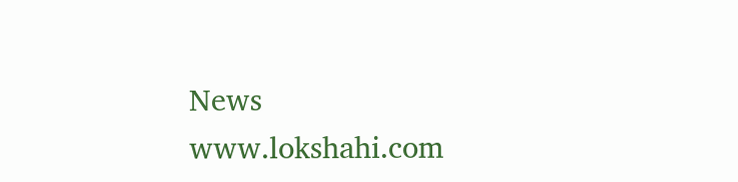News
www.lokshahi.com